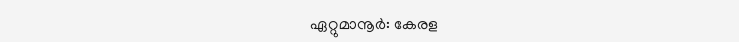ഏറ്റുമാനൂർ: കേരള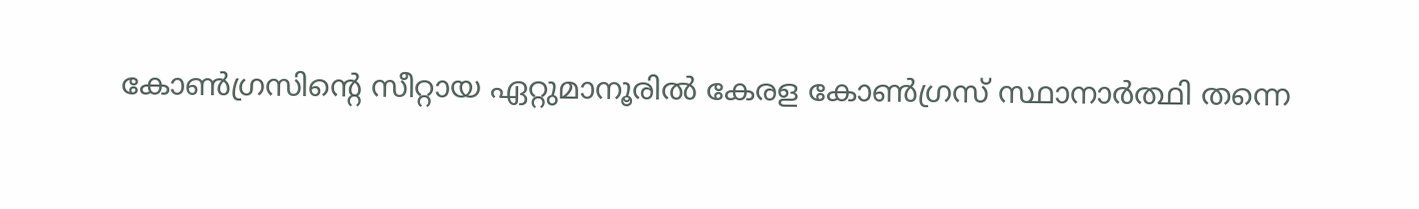കോൺഗ്രസിന്റെ സീറ്റായ ഏറ്റുമാനൂരിൽ കേരള കോൺഗ്രസ് സ്ഥാനാർത്ഥി തന്നെ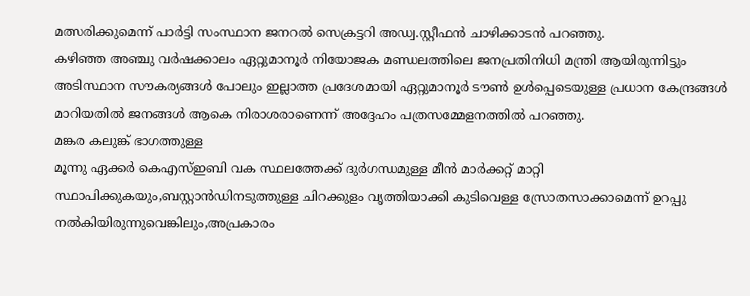മത്സരിക്കുമെന്ന് പാർട്ടി സംസ്ഥാന ജനറൽ സെക്രട്ടറി അഡ്വ.സ്റ്റീഫൻ ചാഴിക്കാടൻ പറഞ്ഞു.
കഴിഞ്ഞ അഞ്ചു വർഷക്കാലം ഏറ്റുമാനൂർ നിയോജക മണ്ഡലത്തിലെ ജനപ്രതിനിധി മന്ത്രി ആയിരുന്നിട്ടും അടിസ്ഥാന സൗകര്യങ്ങൾ പോലും ഇല്ലാത്ത പ്രദേശമായി ഏറ്റുമാനൂർ ടൗൺ ഉൾപ്പെടെയുള്ള പ്രധാന കേന്ദ്രങ്ങൾ മാറിയതിൽ ജനങ്ങൾ ആകെ നിരാശരാണെന്ന് അദ്ദേഹം പത്രസമ്മേളനത്തിൽ പറഞ്ഞു.
മങ്കര കലുങ്ക് ഭാഗത്തുള്ള
മൂന്നു ഏക്കർ കെഎസ്ഇബി വക സ്ഥലത്തേക്ക് ദുർഗന്ധമുള്ള മീൻ മാർക്കറ്റ് മാറ്റി സ്ഥാപിക്കുകയും,ബസ്റ്റാൻഡിനടുത്തുള്ള ചിറക്കുളം വൃത്തിയാക്കി കുടിവെള്ള സ്രോതസാക്കാമെന്ന് ഉറപ്പു നൽകിയിരുന്നുവെങ്കിലും,അപ്രകാരം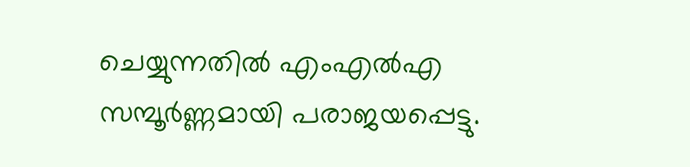ചെയ്യുന്നതിൽ എംഎൽഎ സമ്പൂർണ്ണമായി പരാജയപ്പെട്ടു.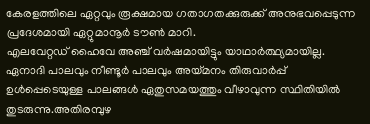കേരളത്തിലെ ഏറ്റവും രൂക്ഷമായ ഗതാഗതക്കുരുക്ക് അനുഭവപ്പെടുന്ന
പ്രദേശമായി ഏറ്റുമാനൂർ ടൗൺ മാറി.
എലവേറ്റഡ് ഹൈവേ അഞ്ച് വർഷമായിട്ടും യാഥാർത്ഥ്യമായില്ല.
ഏനാദി പാലവും നീണ്ടൂർ പാലവും അയ്മനം തിരുവാർപ്പ് ഉൾപ്പെടെയുള്ള പാലങ്ങൾ ഏതുസമയത്തും വീഴാവുന്ന സ്ഥിതിയിൽ തുടരുന്നു.അതിരമ്പുഴ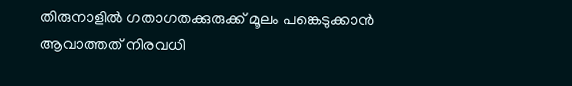തിരുനാളിൽ ഗതാഗതക്കുരുക്ക് മൂലം പങ്കെടുക്കാൻ ആവാത്തത് നിരവധി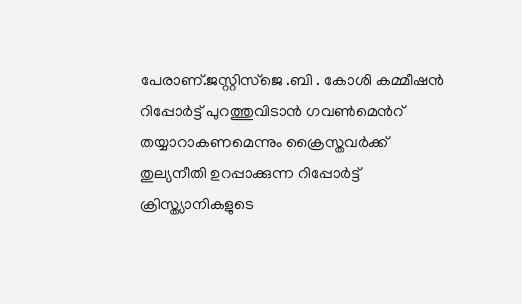പേരാണ്.ജസ്റ്റിസ്ജെ .ബി . കോശി കമ്മീഷൻ റിപ്പോർട്ട് പുറത്തുവിടാൻ ഗവൺമെൻറ് തയ്യാറാകണമെന്നും ക്രൈസ്തവർക്ക് തുല്യനീതി ഉറപ്പാക്കുന്ന റിപ്പോർട്ട് ക്രിസ്ത്യാനികളുടെ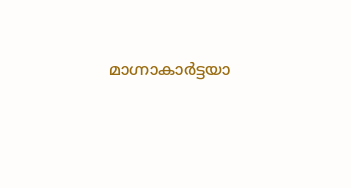മാഗ്നാകാർട്ടയാ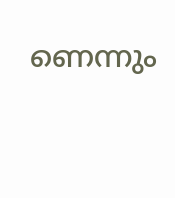ണെന്നും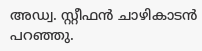അഡ്വ. സ്റ്റീഫൻ ചാഴികാടൻ പറഞ്ഞു.